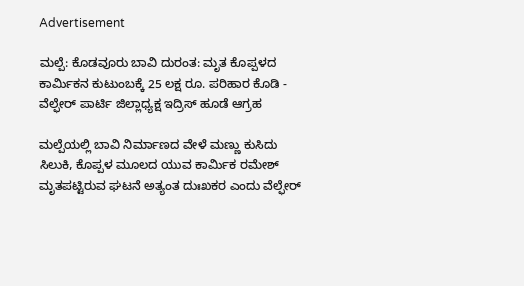Advertisement

ಮಲ್ಪೆ: ಕೊಡವೂರು ಬಾವಿ ದುರಂತ: ಮೃತ ಕೊಪ್ಪಳದ ಕಾರ್ಮಿಕನ ಕುಟುಂಬಕ್ಕೆ 25 ಲಕ್ಷ ರೂ. ಪರಿಹಾರ ಕೊಡಿ - ವೆಲ್ಫೇರ್ ಪಾರ್ಟಿ ಜಿಲ್ಲಾಧ್ಯಕ್ಷ ಇದ್ರಿಸ್ ಹೂಡೆ ಆಗ್ರಹ

ಮಲ್ಪೆಯಲ್ಲಿ ಬಾವಿ ನಿರ್ಮಾಣದ ವೇಳೆ ಮಣ್ಣು ಕುಸಿದು ಸಿಲುಕಿ, ಕೊಪ್ಪಳ ಮೂಲದ ಯುವ ಕಾರ್ಮಿಕ ರಮೇಶ್ ಮೃತಪಟ್ಟಿರುವ ಘಟನೆ ಅತ್ಯಂತ ದುಃಖಕರ ಎಂದು ವೆಲ್ಫೇರ್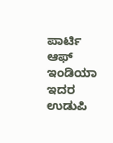ಪಾರ್ಟಿ ಆಫ್ ಇಂಡಿಯಾ ಇದರ ಉಡುಪಿ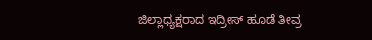ಜಿಲ್ಲಾಧ್ಯಕ್ಷರಾದ ಇದ್ರೀಸ್ ಹೂಡೆ ತೀವ್ರ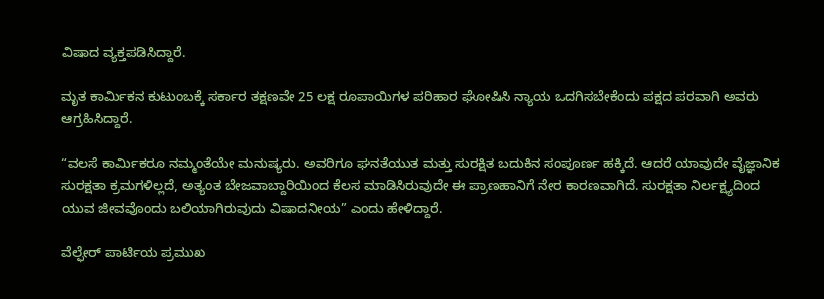ವಿಷಾದ ವ್ಯಕ್ತಪಡಿಸಿದ್ದಾರೆ.

ಮೃತ ಕಾರ್ಮಿಕನ ಕುಟುಂಬಕ್ಕೆ ಸರ್ಕಾರ ತಕ್ಷಣವೇ 25 ಲಕ್ಷ ರೂಪಾಯಿಗಳ ಪರಿಹಾರ ಘೋಷಿಸಿ ನ್ಯಾಯ ಒದಗಿಸಬೇಕೆಂದು ಪಕ್ಷದ ಪರವಾಗಿ ಅವರು‌ ಆಗ್ರಹಿಸಿದ್ದಾರೆ.

“ವಲಸೆ ಕಾರ್ಮಿಕರೂ ನಮ್ಮಂತೆಯೇ ಮನುಷ್ಯರು. ಅವರಿಗೂ ಘನತೆಯುತ ಮತ್ತು ಸುರಕ್ಷಿತ ಬದುಕಿನ ಸಂಪೂರ್ಣ ಹಕ್ಕಿದೆ. ಆದರೆ ಯಾವುದೇ ವೈಜ್ಞಾನಿಕ ಸುರಕ್ಷತಾ ಕ್ರಮಗಳಿಲ್ಲದೆ, ಅತ್ಯಂತ ಬೇಜವಾಬ್ದಾರಿಯಿಂದ ಕೆಲಸ ಮಾಡಿಸಿರುವುದೇ ಈ ಪ್ರಾಣಹಾನಿಗೆ ನೇರ ಕಾರಣವಾಗಿದೆ. ಸುರಕ್ಷತಾ ನಿರ್ಲಕ್ಷ್ಯದಿಂದ ಯುವ ಜೀವವೊಂದು ಬಲಿಯಾಗಿರುವುದು ವಿಷಾದನೀಯ” ಎಂದು ಹೇಳಿದ್ದಾರೆ.

ವೆಲ್ಫೇರ್ ಪಾರ್ಟಿಯ ಪ್ರಮುಖ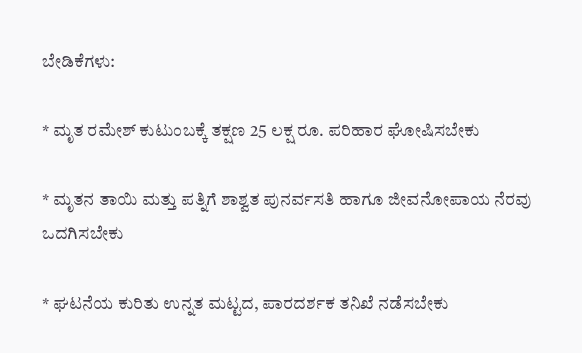ಬೇಡಿಕೆಗಳು:

* ಮೃತ ರಮೇಶ್ ಕುಟುಂಬಕ್ಕೆ ತಕ್ಷಣ 25 ಲಕ್ಷ ರೂ. ಪರಿಹಾರ ಘೋಷಿಸಬೇಕು

* ಮೃತನ ತಾಯಿ ಮತ್ತು ಪತ್ನಿಗೆ ಶಾಶ್ವತ ಪುನರ್ವಸತಿ ಹಾಗೂ ಜೀವನೋಪಾಯ ನೆರವು ಒದಗಿಸಬೇಕು

* ಘಟನೆಯ ಕುರಿತು ಉನ್ನತ ಮಟ್ಟದ, ಪಾರದರ್ಶಕ ತನಿಖೆ ನಡೆಸಬೇಕು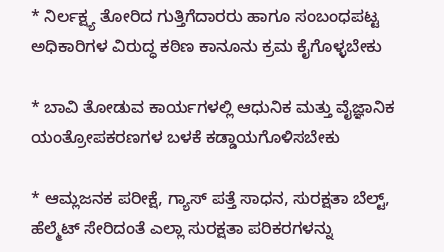* ನಿರ್ಲಕ್ಷ್ಯ ತೋರಿದ ಗುತ್ತಿಗೆದಾರರು ಹಾಗೂ ಸಂಬಂಧಪಟ್ಟ ಅಧಿಕಾರಿಗಳ ವಿರುದ್ಧ ಕಠಿಣ ಕಾನೂನು ಕ್ರಮ ಕೈಗೊಳ್ಳಬೇಕು

* ಬಾವಿ ತೋಡುವ ಕಾರ್ಯಗಳಲ್ಲಿ ಆಧುನಿಕ ಮತ್ತು ವೈಜ್ಞಾನಿಕ ಯಂತ್ರೋಪಕರಣಗಳ ಬಳಕೆ ಕಡ್ಡಾಯಗೊಳಿಸಬೇಕು

* ಆಮ್ಲಜನಕ ಪರೀಕ್ಷೆ, ಗ್ಯಾಸ್ ಪತ್ತೆ ಸಾಧನ, ಸುರಕ್ಷತಾ ಬೆಲ್ಟ್, ಹೆಲ್ಮೆಟ್ ಸೇರಿದಂತೆ ಎಲ್ಲಾ ಸುರಕ್ಷತಾ ಪರಿಕರಗಳನ್ನು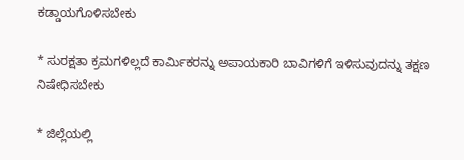ಕಡ್ಡಾಯಗೊಳಿಸಬೇಕು

* ಸುರಕ್ಷತಾ ಕ್ರಮಗಳಿಲ್ಲದೆ ಕಾರ್ಮಿಕರನ್ನು ಅಪಾಯಕಾರಿ ಬಾವಿಗಳಿಗೆ ಇಳಿಸುವುದನ್ನು ತಕ್ಷಣ ನಿಷೇಧಿಸಬೇಕು

* ಜಿಲ್ಲೆಯಲ್ಲಿ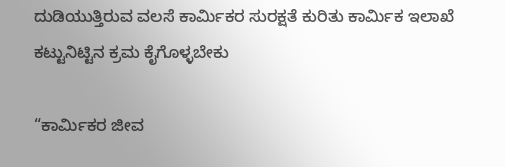ದುಡಿಯುತ್ತಿರುವ ವಲಸೆ ಕಾರ್ಮಿಕರ ಸುರಕ್ಷತೆ ಕುರಿತು ಕಾರ್ಮಿಕ ಇಲಾಖೆ ಕಟ್ಟುನಿಟ್ಟಿನ ಕ್ರಮ ಕೈಗೊಳ್ಳಬೇಕು

“ಕಾರ್ಮಿಕರ ಜೀವ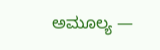ಅಮೂಲ್ಯ —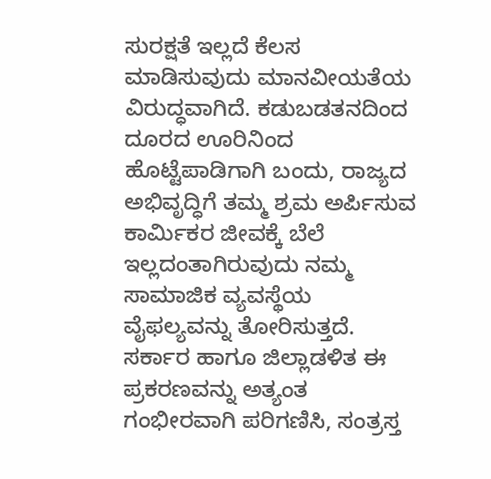ಸುರಕ್ಷತೆ ಇಲ್ಲದೆ ಕೆಲಸ ಮಾಡಿಸುವುದು ಮಾನವೀಯತೆಯ ವಿರುದ್ಧವಾಗಿದೆ. ಕಡುಬಡತನದಿಂದ ದೂರದ ಊರಿನಿಂದ ಹೊಟ್ಟೆಪಾಡಿಗಾಗಿ ಬಂದು, ರಾಜ್ಯದ ಅಭಿವೃದ್ಧಿಗೆ ತಮ್ಮ ಶ್ರಮ ಅರ್ಪಿಸುವ ಕಾರ್ಮಿಕರ ಜೀವಕ್ಕೆ ಬೆಲೆ ಇಲ್ಲದಂತಾಗಿರುವುದು ನಮ್ಮ ಸಾಮಾಜಿಕ ವ್ಯವಸ್ಥೆಯ ವೈಫಲ್ಯವನ್ನು ತೋರಿಸುತ್ತದೆ. ಸರ್ಕಾರ ಹಾಗೂ ಜಿಲ್ಲಾಡಳಿತ ಈ ಪ್ರಕರಣವನ್ನು ಅತ್ಯಂತ ಗಂಭೀರವಾಗಿ ಪರಿಗಣಿಸಿ, ಸಂತ್ರಸ್ತ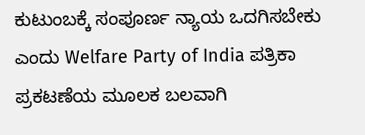ಕುಟುಂಬಕ್ಕೆ ಸಂಪೂರ್ಣ ನ್ಯಾಯ ಒದಗಿಸಬೇಕು ಎಂದು Welfare Party of India ಪತ್ರಿಕಾ ಪ್ರಕಟಣೆಯ ಮೂಲಕ ಬಲವಾಗಿ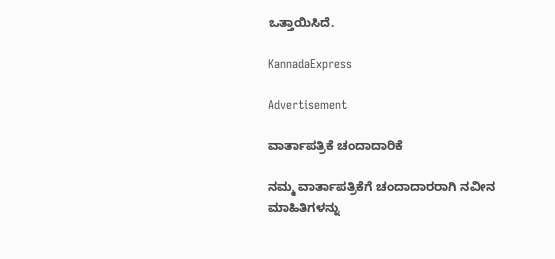ಒತ್ತಾಯಿಸಿದೆ.

KannadaExpress

Advertisement

ವಾರ್ತಾಪತ್ರಿಕೆ ಚಂದಾದಾರಿಕೆ

ನಮ್ಮ ವಾರ್ತಾಪತ್ರಿಕೆಗೆ ಚಂದಾದಾರರಾಗಿ ನವೀನ ಮಾಹಿತಿಗಳನ್ನು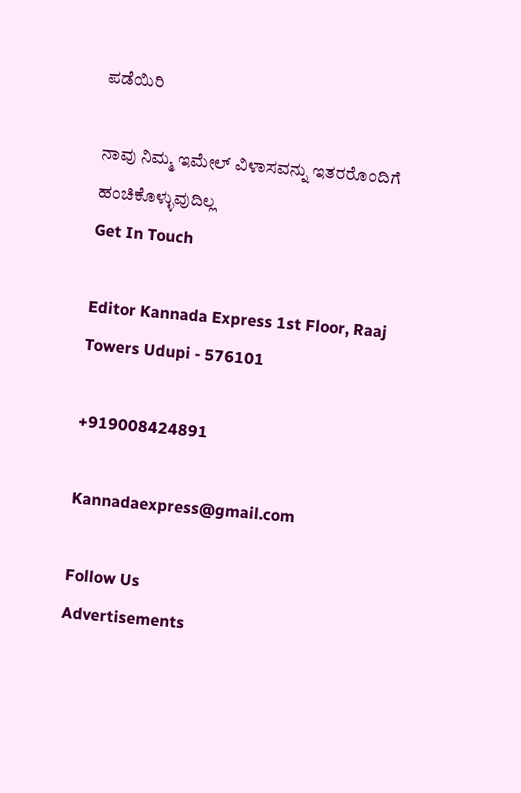ಪಡೆಯಿರಿ

ನಾವು ನಿಮ್ಮ ಇಮೇಲ್ ವಿಳಾಸವನ್ನು ಇತರರೊಂದಿಗೆ ಹಂಚಿಕೊಳ್ಳುವುದಿಲ್ಲ
Get In Touch

Editor Kannada Express 1st Floor, Raaj Towers Udupi - 576101

+919008424891

Kannadaexpress@gmail.com

Follow Us
Advertisements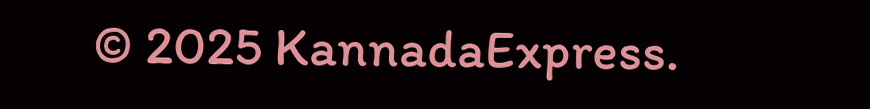© 2025 KannadaExpress.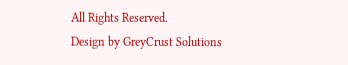All Rights Reserved.
Design by GreyCrust Solutions